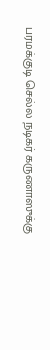பரமக்குடி செல்ல நடிகர் கருணாஸுக்கு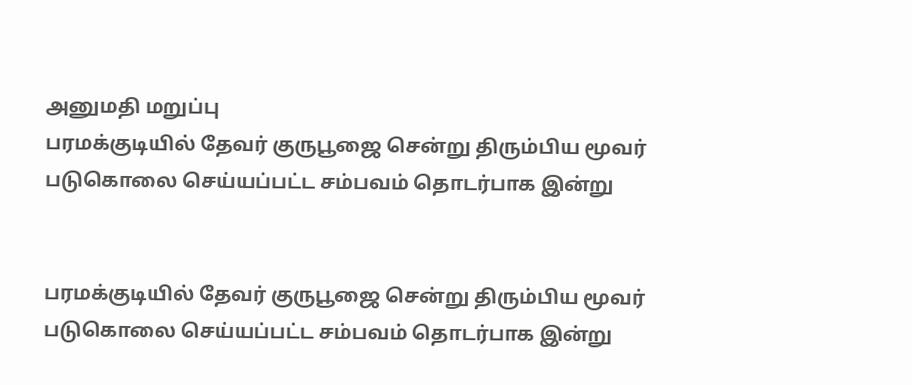அனுமதி மறுப்பு
பரமக்குடியில் தேவர் குருபூஜை சென்று திரும்பிய மூவர் படுகொலை செய்யப்பட்ட சம்பவம் தொடர்பாக இன்று


பரமக்குடியில் தேவர் குருபூஜை சென்று திரும்பிய மூவர் படுகொலை செய்யப்பட்ட சம்பவம் தொடர்பாக இன்று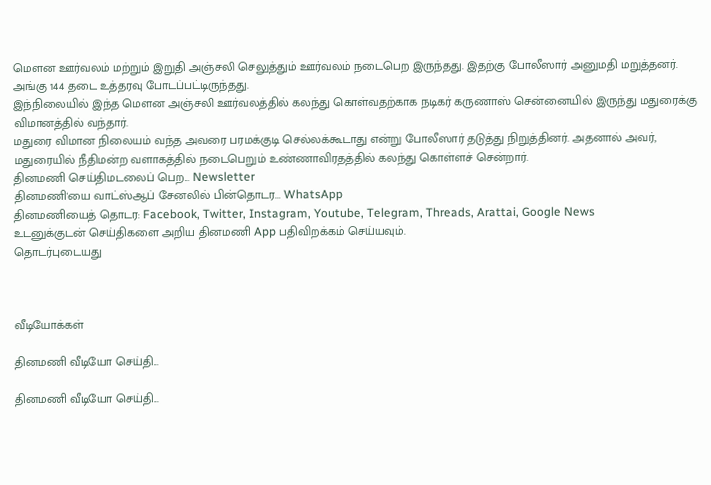மௌன ஊர்வலம் மற்றும் இறுதி அஞ்சலி செலுத்தும் ஊர்வலம் நடைபெற இருந்தது. இதற்கு போலீஸார் அனுமதி மறுத்தனர். அங்கு 144 தடை உத்தரவு போடப்பட்டிருந்தது.
இந்நிலையில் இந்த மௌன அஞ்சலி ஊர்வலத்தில் கலந்து கொள்வதற்காக நடிகர் கருணாஸ் சென்னையில் இருந்து மதுரைக்கு விமானத்தில் வந்தார்.
மதுரை விமான நிலையம் வந்த அவரை பரமக்குடி செல்லக்கூடாது என்று போலீஸார் தடுத்து நிறுத்தினர். அதனால் அவர், மதுரையில் நீதிமன்ற வளாகத்தில் நடைபெறும் உண்ணாவிரதத்தில் கலந்து கொள்ளச் சென்றார்.
தினமணி செய்திமடலைப் பெற... Newsletter
தினமணி'யை வாட்ஸ்ஆப் சேனலில் பின்தொடர... WhatsApp
தினமணியைத் தொடர: Facebook, Twitter, Instagram, Youtube, Telegram, Threads, Arattai, Google News
உடனுக்குடன் செய்திகளை அறிய தினமணி App பதிவிறக்கம் செய்யவும்.
தொடர்புடையது



வீடியோக்கள்

தினமணி வீடியோ செய்தி...

தினமணி வீடியோ செய்தி...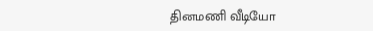தினமணி வீடியோ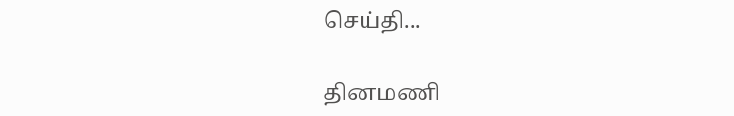செய்தி...

தினமணி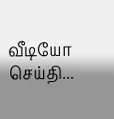வீடியோ செய்தி...